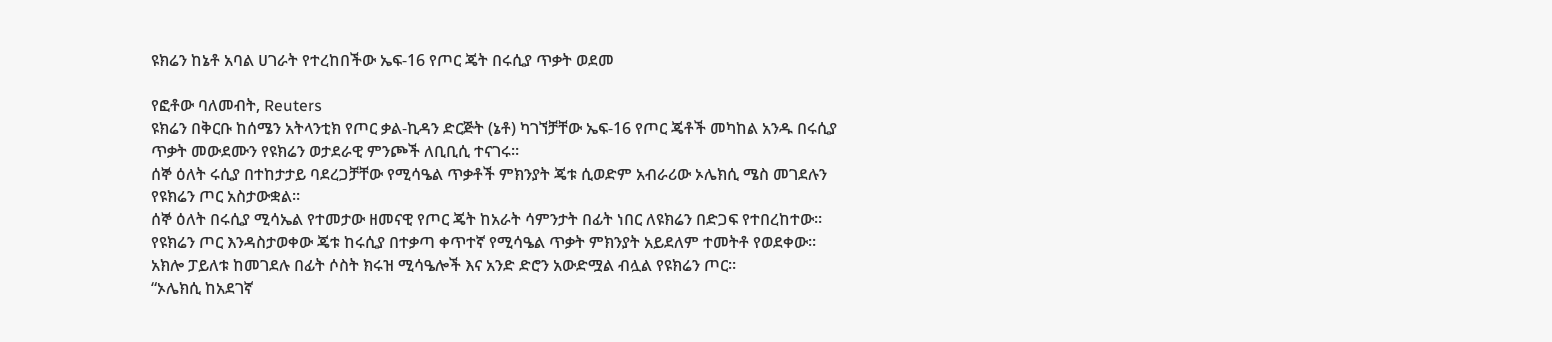ዩክሬን ከኔቶ አባል ሀገራት የተረከበችው ኤፍ-16 የጦር ጄት በሩሲያ ጥቃት ወደመ

የፎቶው ባለመብት, Reuters
ዩክሬን በቅርቡ ከሰሜን አትላንቲክ የጦር ቃል-ኪዳን ድርጅት (ኔቶ) ካገኘቻቸው ኤፍ-16 የጦር ጄቶች መካከል አንዱ በሩሲያ ጥቃት መውደሙን የዩክሬን ወታደራዊ ምንጮች ለቢቢሲ ተናገሩ።
ሰኞ ዕለት ሩሲያ በተከታታይ ባደረጋቻቸው የሚሳዔል ጥቃቶች ምክንያት ጄቱ ሲወድም አብራሪው ኦሌክሲ ሜስ መገደሉን የዩክሬን ጦር አስታውቋል።
ሰኞ ዕለት በሩሲያ ሚሳኤል የተመታው ዘመናዊ የጦር ጄት ከአራት ሳምንታት በፊት ነበር ለዩክሬን በድጋፍ የተበረከተው።
የዩክሬን ጦር እንዳስታወቀው ጄቱ ከሩሲያ በተቃጣ ቀጥተኛ የሚሳዔል ጥቃት ምክንያት አይደለም ተመትቶ የወደቀው።
አክሎ ፓይለቱ ከመገደሉ በፊት ሶስት ክሩዝ ሚሳዔሎች እና አንድ ድሮን አውድሟል ብሏል የዩክሬን ጦር።
“ኦሌክሲ ከአደገኛ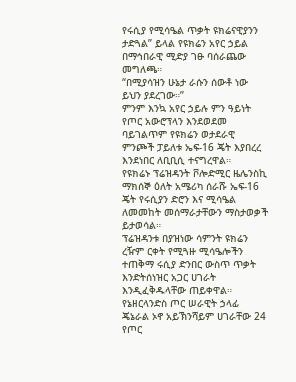የሩሲያ የሚሳዔል ጥቃት ዩክሬናዊያንን ታድጓል” ይላል የዩክሬን አየር ኃይል በማኅበራዊ ሚድያ ገፁ ባሰራጨው መግለጫ።
“በሚያሳዝን ሁኔታ ራሱን ሰውቶ ነው ይህን ያደረገው።”
ምንም እንኳ አየር ኃይሉ ምን ዓይነት የጦር አውሮፕላን እንደወደመ ባይገልጥም የዩክሬን ወታደራዊ ምንጮች ፓይለቱ ኤፍ-16 ጄት እያበረረ እንደነበር ለቢቢሲ ተናግረዋል።
የዩክሬኑ ፕሬዝዳንት ቮሎድሚር ዜሌንስኪ ማክሰኞ ዕለት አሜሪካ ሰራሹ ኤፍ-16 ጄት የሩሲያን ድሮን እና ሚሳዔል ለመመከት መሰማራታቸውን ማስታወቃች ይታወሳል።
ፕሬዝዳንቱ በያዝነው ሳምንት ዩክሬን ረዥም ርቀት የሚጓዙ ሚሳዔሎችን ተጠቅማ ሩሲያ ድንበር ውስጥ ጥቃት እንድትሰነዝር አጋር ሀገራት እንዲፈቅዱላቸው ጠይቀዋል።
የኔዘርላንድስ ጦር ሠራዊት ኃላፊ ጄኔራል ኦኖ አይኽንሻይም ሀገራቸው 24 የጦር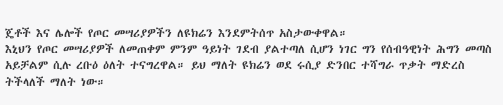ጄቶች እና ሌሎች የጦር መሣሪያዎችን ለዩክሬን እንደምትሰጥ አስታውቀዋል።
እኒህን የጦር መሣሪያዎች ለመጠቀም ምንም ዓይነት ገደብ ያልተጣለ ሲሆን ነገር ግን የሰብዓዊነት ሕግን መጣስ አይቻልም ሲሉ ረቡዕ ዕለት ተናግረዋል። ይህ ማለት ዩክሬን ወደ ሩሲያ ድንበር ተሻግራ ጥቃት ማድረስ ትችላለች ማለት ነው።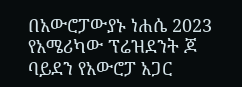በአውሮፓውያኑ ነሐሴ 2023 የአሜሪካው ፕሬዝደንት ጆ ባይደን የአውሮፓ አጋር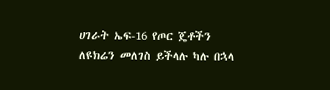ሀገራት ኤፍ-16 የጦር ጄቶችን ለዩክሬን መለገስ ይችላሉ ካሉ በኋላ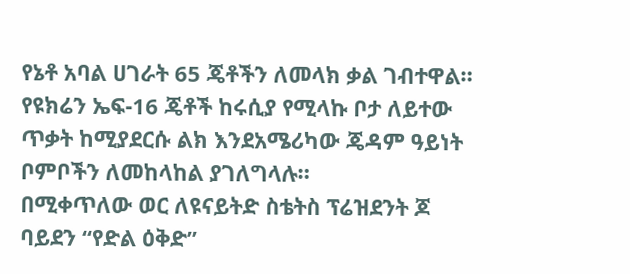የኔቶ አባል ሀገራት 65 ጄቶችን ለመላክ ቃል ገብተዋል።
የዩክሬን ኤፍ-16 ጄቶች ከሩሲያ የሚላኩ ቦታ ለይተው ጥቃት ከሚያደርሱ ልክ እንደአሜሪካው ጄዳም ዓይነት ቦምቦችን ለመከላከል ያገለግላሉ።
በሚቀጥለው ወር ለዩናይትድ ስቴትስ ፕሬዝደንት ጆ ባይደን “የድል ዕቅድ”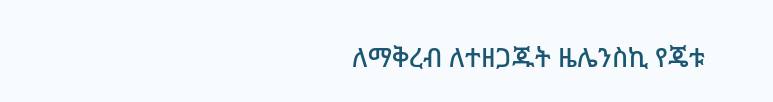ለማቅረብ ለተዘጋጁት ዜሌንስኪ የጄቱ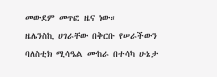መውደም መጥፎ ዜና ነው።
ዜሌንስኪ ሀገራቸው በቅርቡ የሠራችውን ባለስቲክ ሚሳዔል ሙከራ በተሳካ ሁኔታ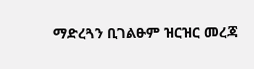ማድረጓን ቢገልፁም ዝርዝር መረጃ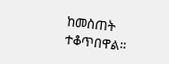ከመስጠት ተቆጥበዋል።